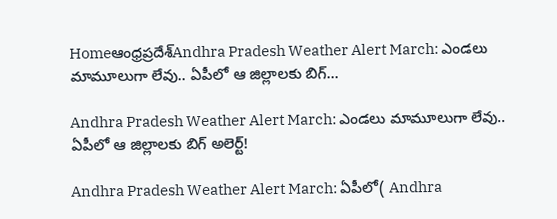Homeఆంధ్రప్రదేశ్‌Andhra Pradesh Weather Alert March: ఎండలు మామూలుగా లేవు.. ఏపీలో ఆ జిల్లాలకు బిగ్...

Andhra Pradesh Weather Alert March: ఎండలు మామూలుగా లేవు.. ఏపీలో ఆ జిల్లాలకు బిగ్ అలెర్ట్!

Andhra Pradesh Weather Alert March: ఏపీలో( Andhra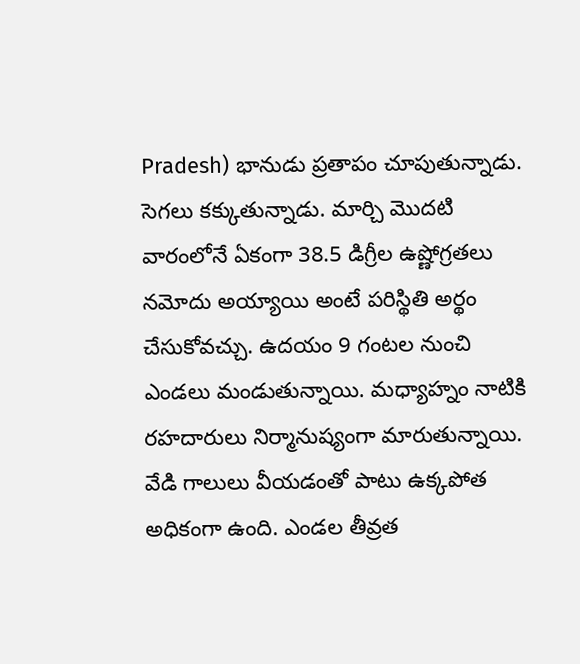Pradesh) భానుడు ప్రతాపం చూపుతున్నాడు. సెగలు కక్కుతున్నాడు. మార్చి మొదటి వారంలోనే ఏకంగా 38.5 డిగ్రీల ఉష్ణోగ్రతలు నమోదు అయ్యాయి అంటే పరిస్థితి అర్థం చేసుకోవచ్చు. ఉదయం 9 గంటల నుంచి ఎండలు మండుతున్నాయి. మధ్యాహ్నం నాటికి రహదారులు నిర్మానుష్యంగా మారుతున్నాయి. వేడి గాలులు వీయడంతో పాటు ఉక్కపోత అధికంగా ఉంది. ఎండల తీవ్రత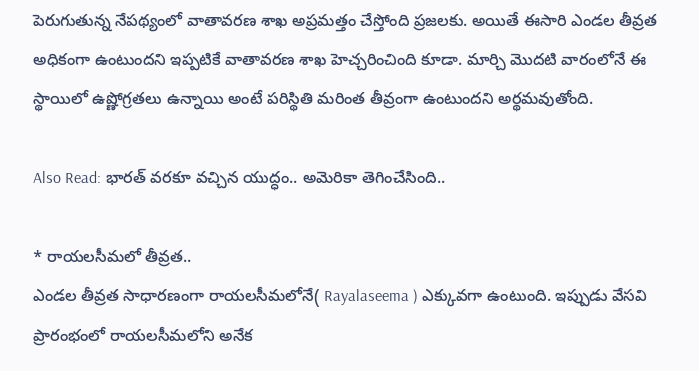పెరుగుతున్న నేపథ్యంలో వాతావరణ శాఖ అప్రమత్తం చేస్తోంది ప్రజలకు. అయితే ఈసారి ఎండల తీవ్రత అధికంగా ఉంటుందని ఇప్పటికే వాతావరణ శాఖ హెచ్చరించింది కూడా. మార్చి మొదటి వారంలోనే ఈ స్థాయిలో ఉష్ణోగ్రతలు ఉన్నాయి అంటే పరిస్థితి మరింత తీవ్రంగా ఉంటుందని అర్థమవుతోంది.

Also Read: భారత్ వరకూ వచ్చిన యుద్ధం.. అమెరికా తెగించేసింది..

* రాయలసీమలో తీవ్రత..
ఎండల తీవ్రత సాధారణంగా రాయలసీమలోనే( Rayalaseema ) ఎక్కువగా ఉంటుంది. ఇప్పుడు వేసవి ప్రారంభంలో రాయలసీమలోని అనేక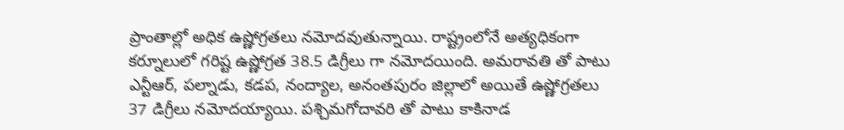ప్రాంతాల్లో అధిక ఉష్ణోగ్రతలు నమోదవుతున్నాయి. రాష్ట్రంలోనే అత్యధికంగా కర్నూలులో గరిష్ట ఉష్ణోగ్రత 38.5 డిగ్రీలు గా నమోదయింది. అమరావతి తో పాటు ఎన్టీఆర్, పల్నాడు, కడప, నంద్యాల, అనంతపురం జిల్లాలో అయితే ఉష్ణోగ్రతలు 37 డిగ్రీలు నమోదయ్యాయి. పశ్చిమగోదావరి తో పాటు కాకినాడ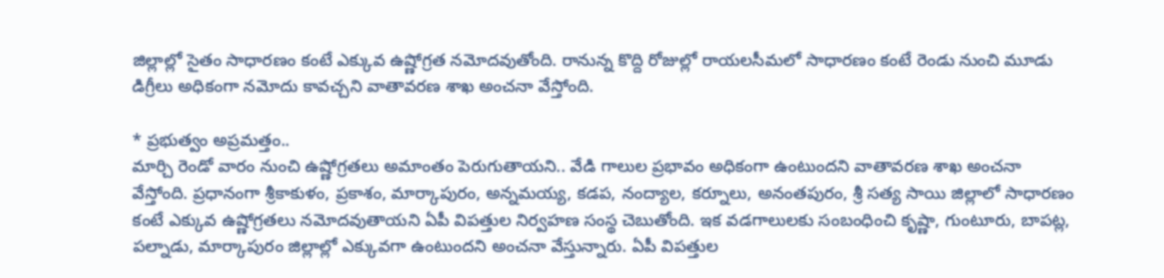జిల్లాల్లో సైతం సాధారణం కంటే ఎక్కువ ఉష్ణోగ్రత నమోదవుతోంది. రానున్న కొద్ది రోజుల్లో రాయలసీమలో సాధారణం కంటే రెండు నుంచి మూడు డిగ్రీలు అధికంగా నమోదు కావచ్చని వాతావరణ శాఖ అంచనా వేస్తోంది.

* ప్రభుత్వం అప్రమత్తం..
మార్చి రెండో వారం నుంచి ఉష్ణోగ్రతలు అమాంతం పెరుగుతాయని.. వేడి గాలుల ప్రభావం అధికంగా ఉంటుందని వాతావరణ శాఖ అంచనా వేస్తోంది. ప్రధానంగా శ్రీకాకుళం, ప్రకాశం, మార్కాపురం, అన్నమయ్య, కడప, నంద్యాల, కర్నూలు, అనంతపురం, శ్రీ సత్య సాయి జిల్లాలో సాధారణం కంటే ఎక్కువ ఉష్ణోగ్రతలు నమోదవుతాయని ఏపీ విపత్తుల నిర్వహణ సంస్థ చెబుతోంది. ఇక వడగాలులకు సంబంధించి కృష్ణా, గుంటూరు, బాపట్ల, పల్నాడు, మార్కాపురం జిల్లాల్లో ఎక్కువగా ఉంటుందని అంచనా వేస్తున్నారు. ఏపీ విపత్తుల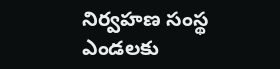నిర్వహణ సంస్థ ఎండలకు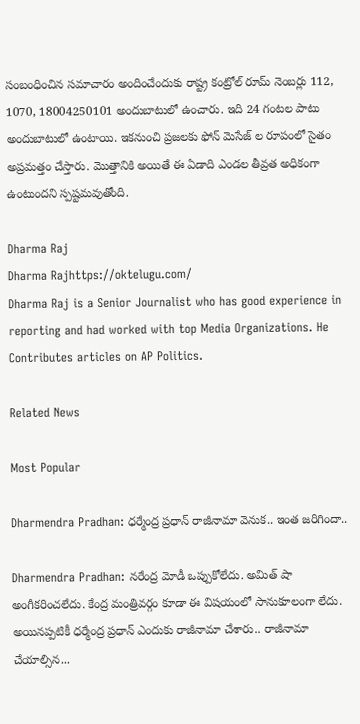సంబంధించిన సమాచారం అందించేందుకు రాష్ట్ర కంట్రోల్ రూమ్ నెంబర్లు 112, 1070, 18004250101 అందుబాటులో ఉంచారు. ఇది 24 గంటల పాటు అందుబాటులో ఉంటాయి. ఇకనుంచి ప్రజలకు ఫోన్ మెసేజ్ ల రూపంలో సైతం అప్రమత్తం చేస్తారు. మొత్తానికి అయితే ఈ ఏడాది ఎండల తీవ్రత అధికంగా ఉంటుందని స్పష్టమవుతోంది.

Dharma Raj
Dharma Rajhttps://oktelugu.com/
Dharma Raj is a Senior Journalist who has good experience in reporting and had worked with top Media Organizations. He Contributes articles on AP Politics.

Related News

Most Popular

Dharmendra Pradhan: ధర్మేంద్ర ప్రధాన్ రాజీనామా వెనుక.. ఇంత జరిగిందా..

Dharmendra Pradhan: నరేంద్ర మోడీ ఒప్పుకోలేదు. అమిత్ షా అంగీకరించలేదు. కేంద్ర మంత్రివర్గం కూడా ఈ విషయంలో సానుకూలంగా లేదు. అయినప్పటికీ ధర్మేంద్ర ప్రధాన్ ఎందుకు రాజీనామా చేశారు.. రాజీనామా చేయాల్సిన...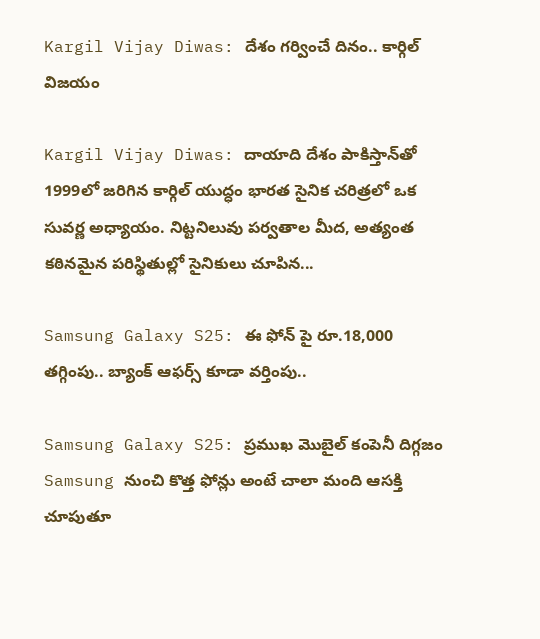Kargil Vijay Diwas: దేశం గర్వించే దినం.. కార్గిల్‌ విజయం

Kargil Vijay Diwas: దాయాది దేశం పాకిస్తాన్‌తో 1999లో జరిగిన కార్గిల్‌ యుద్ధం భారత సైనిక చరిత్రలో ఒక సువర్ణ అధ్యాయం. నిట్టనిలువు పర్వతాల మీద, అత్యంత కఠినమైన పరిస్థితుల్లో సైనికులు చూపిన...

Samsung Galaxy S25: ఈ ఫోన్ పై రూ.18,000 తగ్గింపు.. బ్యాంక్ ఆఫర్స్ కూడా వర్తింపు..

Samsung Galaxy S25: ప్రముఖ మొబైల్ కంపెనీ దిగ్గజం Samsung నుంచి కొత్త ఫోన్లు అంటే చాలా మంది ఆసక్తి చూపుతూ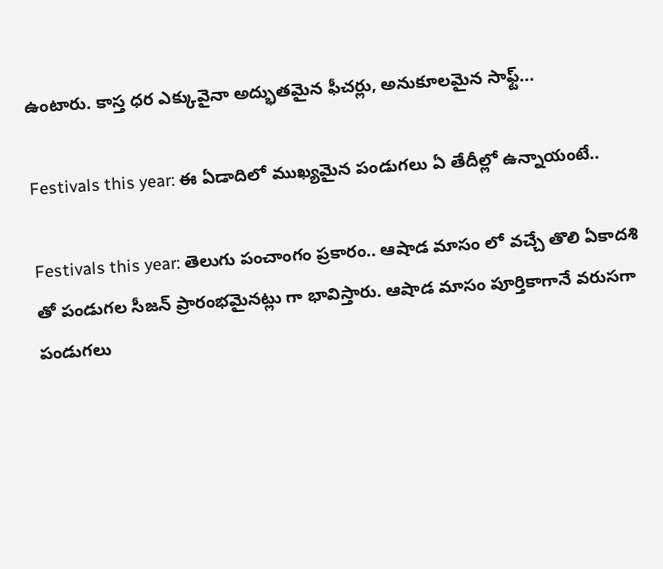ఉంటారు. కాస్త ధర ఎక్కువైనా అద్భుతమైన ఫీచర్లు, అనుకూలమైన సాఫ్ట్...

Festivals this year: ఈ ఏడాదిలో ముఖ్యమైన పండుగలు ఏ తేదీల్లో ఉన్నాయంటే..

Festivals this year: తెలుగు పంచాంగం ప్రకారం.. ఆషాడ మాసం లో వచ్చే తొలి ఏకాదశి తో పండుగల సీజన్ ప్రారంభమైనట్లు గా భావిస్తారు. ఆషాడ మాసం పూర్తికాగానే వరుసగా పండుగలు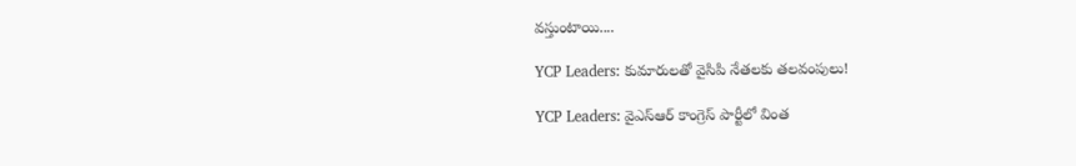వస్తుంటాయి....

YCP Leaders: కుమారులతో వైసిపి నేతలకు తలవంపులు!

YCP Leaders: వైఎస్ఆర్ కాంగ్రెస్ పార్టీలో వింత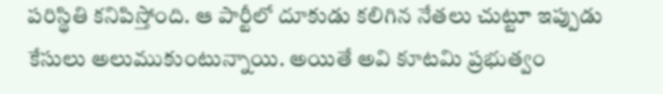పరిస్థితి కనిపిస్తోంది. ఆ పార్టీలో దూకుడు కలిగిన నేతలు చుట్టూ ఇప్పుడు కేసులు అలుముకుంటున్నాయి. అయితే అవి కూటమి ప్రభుత్వం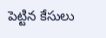పెట్టిన కేసులు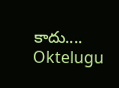కాదు....
Oktelugu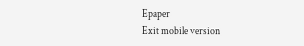Epaper
Exit mobile version